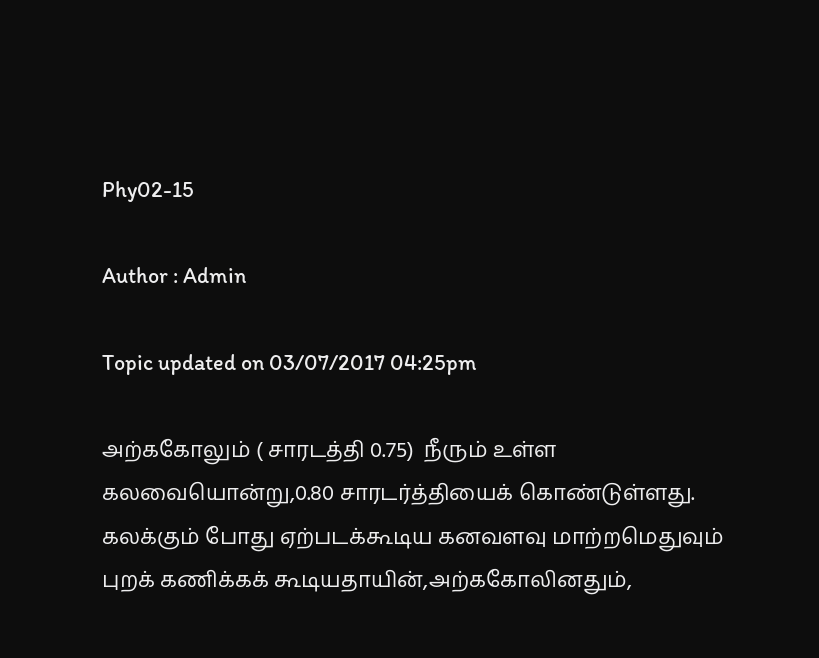Phy02-15

Author : Admin

Topic updated on 03/07/2017 04:25pm

அற்ககோலும் ( சாரடத்தி 0.75)  நீரும் உள்ள கலவையொன்று,0.80 சாரடர்த்தியைக் கொண்டுள்ளது. கலக்கும் போது ஏற்படக்கூடிய கனவளவு மாற்றமெதுவும் புறக் கணிக்கக் கூடியதாயின்,அற்ககோலினதும்,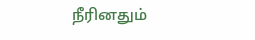நீரினதும்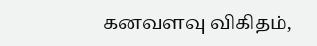கனவளவு விகிதம்,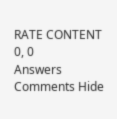RATE CONTENT 0, 0
Answers
Comments Hide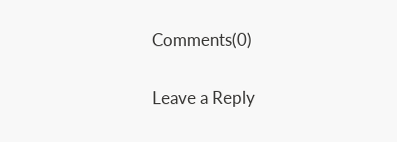Comments(0)

Leave a Reply